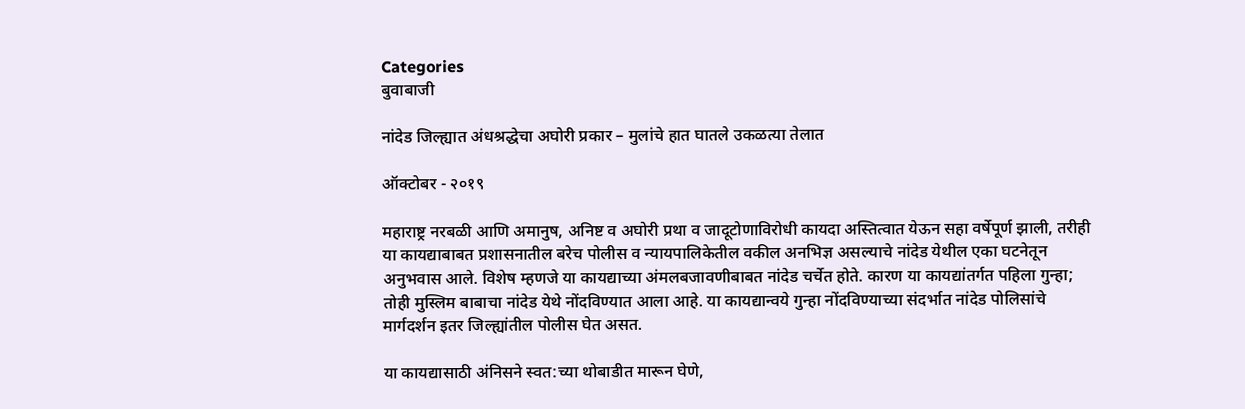Categories
बुवाबाजी

नांदेड जिल्ह्यात अंधश्रद्धेचा अघोरी प्रकार – मुलांचे हात घातले उकळत्या तेलात

ऑक्टोबर - २०१९

महाराष्ट्र नरबळी आणि अमानुष, अनिष्ट व अघोरी प्रथा व जादूटोणाविरोधी कायदा अस्तित्वात येऊन सहा वर्षेपूर्ण झाली, तरीही या कायद्याबाबत प्रशासनातील बरेच पोलीस व न्यायपालिकेतील वकील अनभिज्ञ असल्याचे नांदेड येथील एका घटनेतून अनुभवास आले. विशेष म्हणजे या कायद्याच्या अंमलबजावणीबाबत नांदेड चर्चेत होते. कारण या कायद्यांतर्गत पहिला गुन्हा; तोही मुस्लिम बाबाचा नांदेड येथे नोंदविण्यात आला आहे. या कायद्यान्वये गुन्हा नोंदविण्याच्या संदर्भात नांदेड पोलिसांचे मार्गदर्शन इतर जिल्ह्यांतील पोलीस घेत असत.

या कायद्यासाठी अंनिसने स्वत:च्या थोबाडीत मारून घेणे,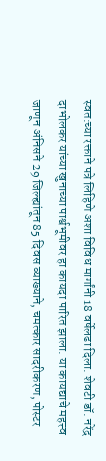स्वत:च्या रक्ताने पत्रे लिहिणे अशा विविध मार्गांनी 18 वर्षेलढा दिला. शेवटी डॉ. नरेंद्र दाभोलकर यांच्या खुनाच्या पार्श्वभूमीवर हा कायदा पारित झाला. या कायद्याचे महत्त्व जाणून अंनिसने 29 जिल्ह्यांतून 85 दिवस व्याख्याने, चमत्कार सादरीकरण, पोस्टर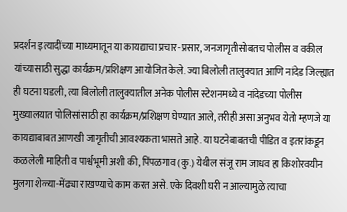प्रदर्शन इत्यादींच्या माध्यमातून या कायद्याचा प्रचार-प्रसार, जनजागृतीसोबतच पोलीस व वकील यांच्यासाठी सुद्धा कार्यक्रम/प्रशिक्षण आयोजित केले. ज्या बिलोली तालुक्यात आणि नांदेड जिल्ह्यात ही घटना घडली, त्या बिलोली तालुक्यातील अनेक पोलीस स्टेशनमध्ये व नांदेडच्या पोलीस मुख्यालयात पोलिसांसाठी हा कार्यक्रम/प्रशिक्षण घेण्यात आले, तरीही असा अनुभव येतो म्हणजे या कायद्याबाबत आणखी जागृतीची आवश्यकता भासते आहे. या घटनेबाबतची पीडित व इतरांकडून कळलेली माहिती व पार्श्वभूमी अशी की, पिंपळगाव (कु.) येथील संजू राम जाधव हा किशोरवयीन मुलगा शेळ्या-मेंढ्या राखण्याचे काम करत असे. एके दिवशी घरी न आल्यामुळे त्याचा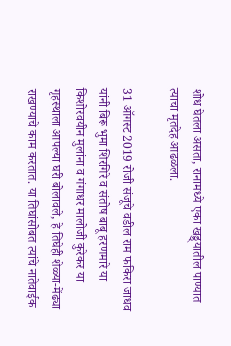शोध घेतला असता, रानामध्ये एका खड्ड्यातील पाण्यात त्याचा मृतदेह आढळला.

31 ऑगस्ट 2019 रोजी संजूचे वडील राम फकिरा जाधव यांनी बिरू भुमा शिरगिरे व संतोष बाबू हरणमारे या किशोरवयीन मुलांना व गंगाधर मालोजी कुरेकर या गृहस्थाला आपल्या घरी बोलावले, हे तिघेही शेळ्या-मेंढ्या राखण्याचे काम करतात. या तिघांसोबत त्यांचे नातेवाईक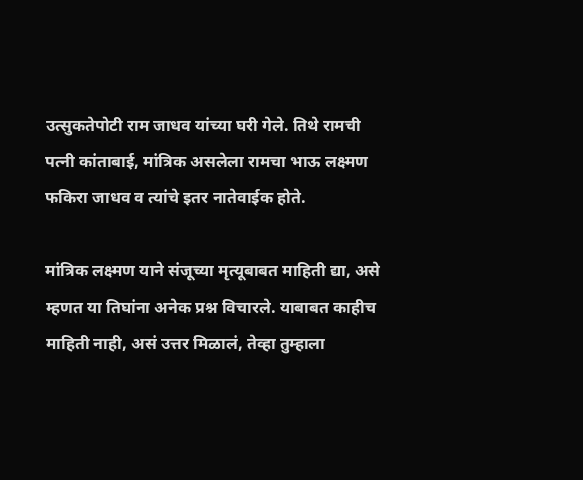उत्सुकतेपोटी राम जाधव यांच्या घरी गेले. तिथे रामची पत्नी कांताबाई, मांत्रिक असलेला रामचा भाऊ लक्ष्मण फकिरा जाधव व त्यांचे इतर नातेवाईक होते.

मांत्रिक लक्ष्मण याने संजूच्या मृत्यूबाबत माहिती द्या, असे म्हणत या तिघांना अनेक प्रश्न विचारले. याबाबत काहीच माहिती नाही, असं उत्तर मिळालं, तेव्हा तुम्हाला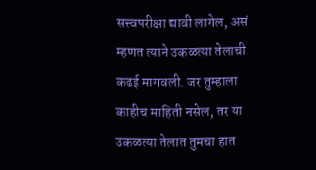सत्त्वपरीक्षा द्यावी लागेल, असं म्हणत त्याने उकळत्या तेलाची कढई मागवली. जर तुम्हाला काहीच माहिती नसेल, तर या उकळत्या तेलात तुमचा हात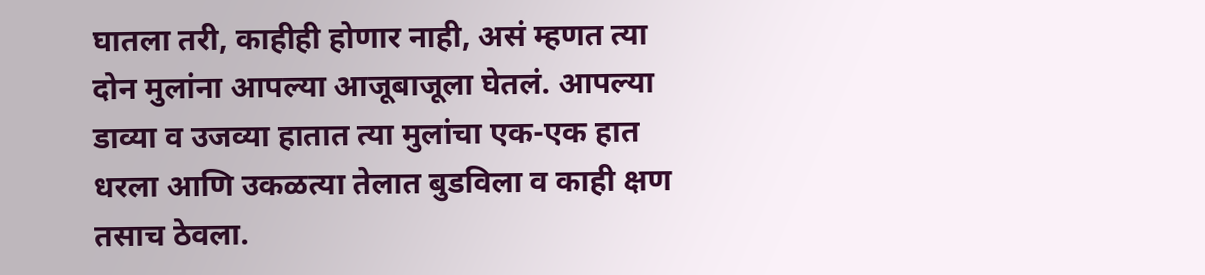घातला तरी, काहीही होणार नाही, असं म्हणत त्या दोन मुलांना आपल्या आजूबाजूला घेतलं. आपल्या डाव्या व उजव्या हातात त्या मुलांचा एक-एक हात धरला आणि उकळत्या तेलात बुडविला व काही क्षण तसाच ठेवला.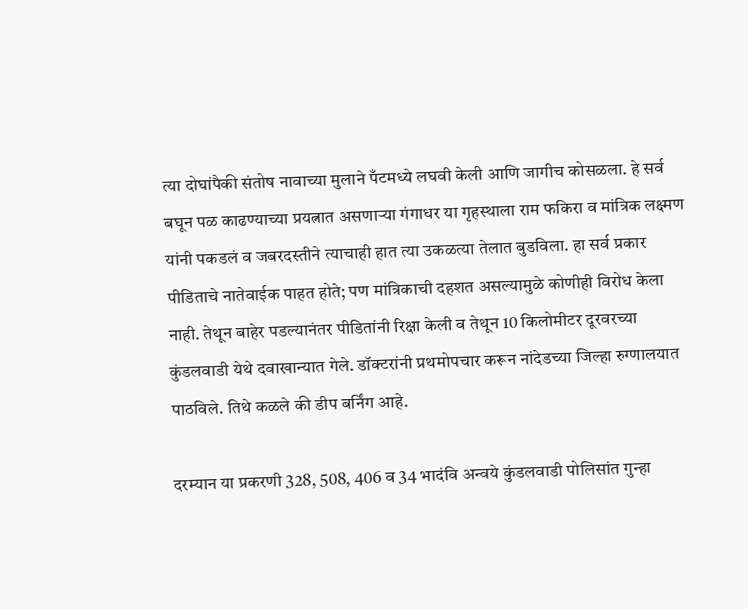त्या दोघांपैकी संतोष नावाच्या मुलाने पँटमध्ये लघवी केली आणि जागीच कोसळला. हे सर्व बघून पळ काढण्याच्या प्रयत्नात असणार्‍या गंगाधर या गृहस्थाला राम फकिरा व मांत्रिक लक्ष्मण यांनी पकडलं व जबरदस्तीने त्याचाही हात त्या उकळत्या तेलात बुडविला. हा सर्व प्रकार पीडिताचे नातेवाईक पाहत होते; पण मांत्रिकाची दहशत असल्यामुळे कोणीही विरोध केला नाही. तेथून बाहेर पडल्यानंतर पीडितांनी रिक्षा केली व तेथून 10 किलोमीटर दूरवरच्या कुंडलवाडी येथे दवाखान्यात गेले. डॉक्टरांनी प्रथमोपचार करून नांदेडच्या जिल्हा रुग्णालयात पाठविले. तिथे कळले की डीप बर्निंग आहे.

दरम्यान या प्रकरणी 328, 508, 406 व 34 भादंवि अन्वये कुंडलवाडी पोलिसांत गुन्हा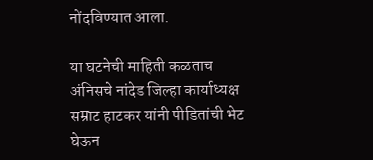नोंदविण्यात आला.

या घटनेची माहिती कळताच अंनिसचे नांदेड जिल्हा कार्याध्यक्ष सम्राट हाटकर यांनी पीडितांची भेट घेऊन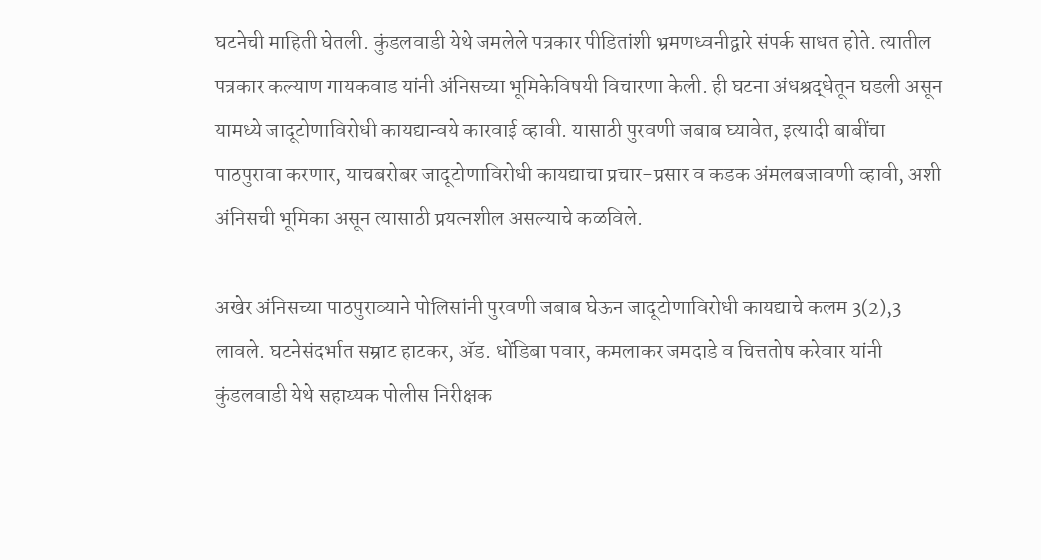घटनेची माहिती घेतली. कुंडलवाडी येथे जमलेले पत्रकार पीडितांशी भ्रमणध्वनीद्वारे संपर्क साधत होते. त्यातील पत्रकार कल्याण गायकवाड यांनी अंनिसच्या भूमिकेविषयी विचारणा केली. ही घटना अंधश्रद्धेतून घडली असून यामध्ये जादूटोणाविरोधी कायद्यान्वये कारवाई व्हावी. यासाठी पुरवणी जबाब घ्यावेत, इत्यादी बाबींचा पाठपुरावा करणार, याचबरोबर जादूटोणाविरोधी कायद्याचा प्रचार-प्रसार व कडक अंमलबजावणी व्हावी, अशी अंनिसची भूमिका असून त्यासाठी प्रयत्नशील असल्याचे कळविले.

अखेर अंनिसच्या पाठपुराव्याने पोलिसांनी पुरवणी जबाब घेऊन जादूटोणाविरोधी कायद्याचे कलम 3(2),3 लावले. घटनेसंदर्भात सम्राट हाटकर, अ‍ॅड. धोंडिबा पवार, कमलाकर जमदाडे व चित्ततोष करेवार यांनी कुंडलवाडी येथे सहाय्यक पोलीस निरीक्षक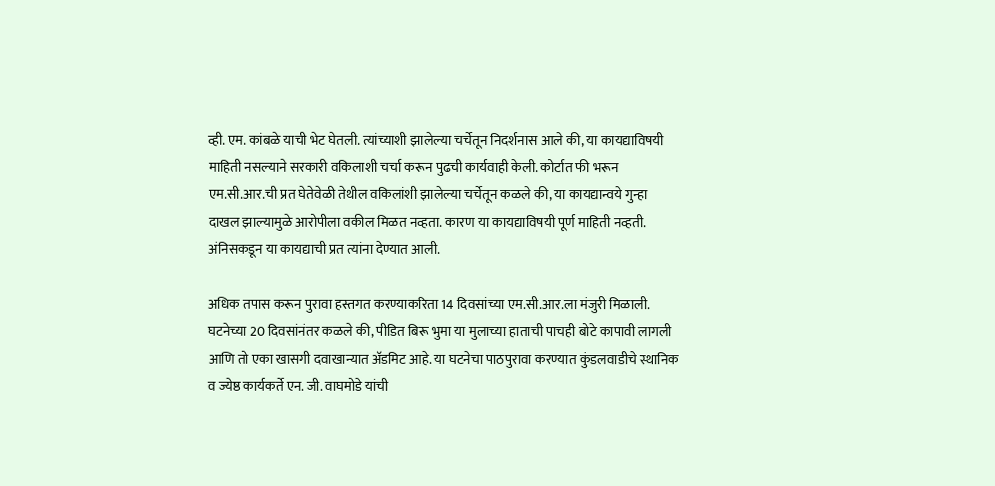व्ही. एम. कांबळे याची भेट घेतली. त्यांच्याशी झालेल्या चर्चेतून निदर्शनास आले की, या कायद्याविषयी माहिती नसल्याने सरकारी वकिलाशी चर्चा करून पुढची कार्यवाही केली. कोर्टात फी भरून एम.सी.आर.ची प्रत घेतेवेळी तेथील वकिलांशी झालेल्या चर्चेतून कळले की, या कायद्यान्वये गुन्हा दाखल झाल्यामुळे आरोपीला वकील मिळत नव्हता. कारण या कायद्याविषयी पूर्ण माहिती नव्हती. अंनिसकडून या कायद्याची प्रत त्यांना देण्यात आली.

अधिक तपास करून पुरावा हस्तगत करण्याकरिता 14 दिवसांच्या एम.सी.आर.ला मंजुरी मिळाली. घटनेच्या 20 दिवसांनंतर कळले की, पीडित बिरू भुमा या मुलाच्या हाताची पाचही बोटे कापावी लागली आणि तो एका खासगी दवाखान्यात अ‍ॅडमिट आहे. या घटनेचा पाठपुरावा करण्यात कुंडलवाडीचे स्थानिक व ज्येष्ठ कार्यकर्ते एन. जी. वाघमोडे यांची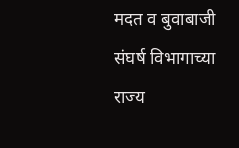मदत व बुवाबाजी संघर्ष विभागाच्या राज्य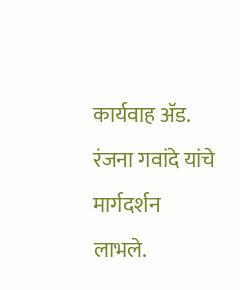कार्यवाह अ‍ॅड. रंजना गवांदे यांचे मार्गदर्शन लाभले.